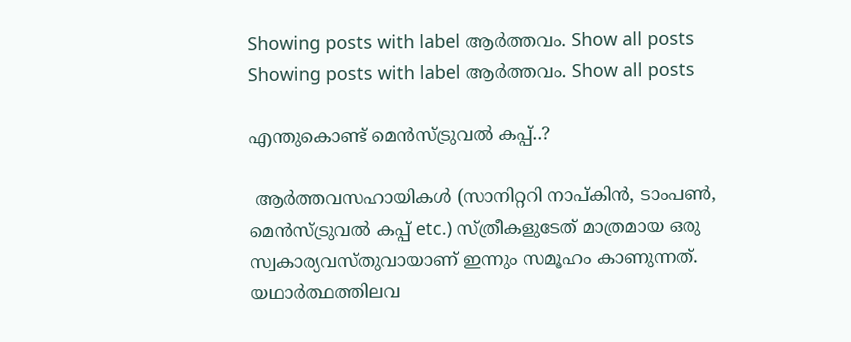Showing posts with label ആർത്തവം. Show all posts
Showing posts with label ആർത്തവം. Show all posts

എന്തുകൊണ്ട് മെൻസ്ട്രുവൽ കപ്പ്..?

 ആർത്തവസഹായികൾ (സാനിറ്ററി നാപ്കിൻ, ടാംപൺ, മെൻസ്ട്രുവൽ കപ്പ് etc.) സ്ത്രീകളുടേത് മാത്രമായ ഒരു സ്വകാര്യവസ്തുവായാണ് ഇന്നും സമൂഹം കാണുന്നത്. യഥാർത്ഥത്തിലവ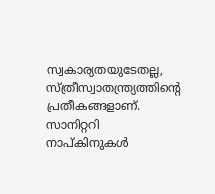സ്വകാര്യതയുടേതല്ല, സ്ത്രീസ്വാതന്ത്ര്യത്തിൻ്റെ പ്രതീകങ്ങളാണ്. സാനിറ്ററി നാപ്കിനുകൾ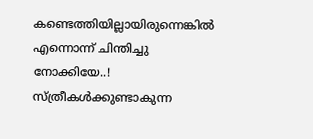കണ്ടെത്തിയില്ലായിരുന്നെങ്കിൽ എന്നൊന്ന് ചിന്തിച്ചു നോക്കിയേ..! സ്ത്രീകൾക്കുണ്ടാകുന്ന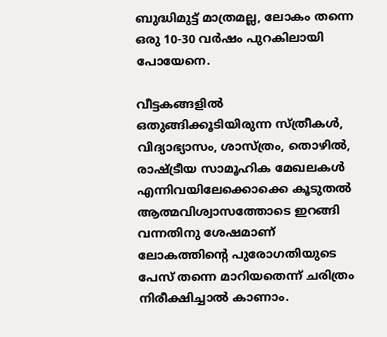ബുദ്ധിമുട്ട് മാത്രമല്ല, ലോകം തന്നെ ഒരു 10-30 വർഷം പുറകിലായി പോയേനെ.

വീട്ടകങ്ങളിൽ ഒതുങ്ങിക്കൂടിയിരുന്ന സ്ത്രീകൾ, വിദ്യാഭ്യാസം, ശാസ്ത്രം, തൊഴിൽ, രാഷ്ട്രീയ സാമൂഹിക മേഖലകൾ എന്നിവയിലേക്കൊക്കെ കൂടുതൽ ആത്മവിശ്വാസത്തോടെ ഇറങ്ങി വന്നതിനു ശേഷമാണ് ലോകത്തിൻ്റെ പുരോഗതിയുടെ പേസ് തന്നെ മാറിയതെന്ന് ചരിത്രം നിരീക്ഷിച്ചാൽ കാണാം.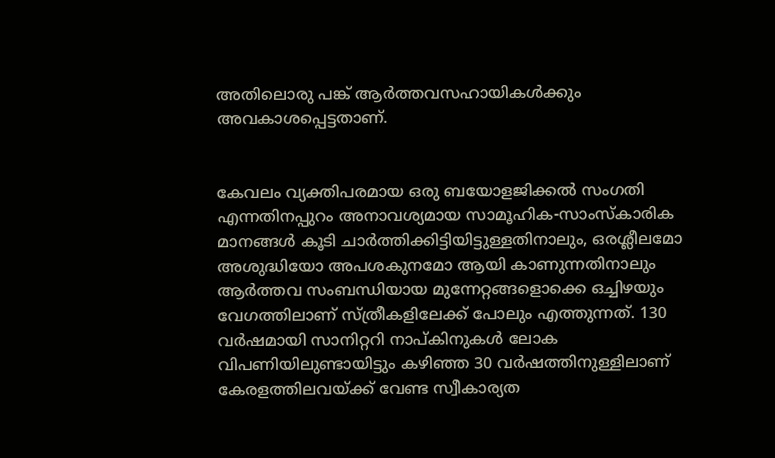അതിലൊരു പങ്ക് ആർത്തവസഹായികൾക്കും അവകാശപ്പെട്ടതാണ്.


കേവലം വ്യക്തിപരമായ ഒരു ബയോളജിക്കൽ സംഗതി എന്നതിനപ്പുറം അനാവശ്യമായ സാമൂഹിക-സാംസ്കാരിക മാനങ്ങൾ കൂടി ചാർത്തിക്കിട്ടിയിട്ടുള്ളതിനാലും, ഒരശ്ലീലമോ അശുദ്ധിയോ അപശകുനമോ ആയി കാണുന്നതിനാലും ആർത്തവ സംബന്ധിയായ മുന്നേറ്റങ്ങളൊക്കെ ഒച്ചിഴയും വേഗത്തിലാണ് സ്ത്രീകളിലേക്ക് പോലും എത്തുന്നത്. 130 വർഷമായി സാനിറ്ററി നാപ്കിനുകൾ ലോക വിപണിയിലുണ്ടായിട്ടും കഴിഞ്ഞ 30 വർഷത്തിനുള്ളിലാണ് കേരളത്തിലവയ്ക്ക് വേണ്ട സ്വീകാര്യത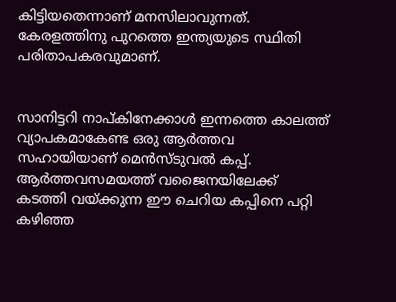കിട്ടിയതെന്നാണ് മനസിലാവുന്നത്. കേരളത്തിനു പുറത്തെ ഇന്ത്യയുടെ സ്ഥിതി പരിതാപകരവുമാണ്.


സാനിട്ടറി നാപ്കിനേക്കാൾ ഇന്നത്തെ കാലത്ത് വ്യാപകമാകേണ്ട ഒരു ആർത്തവ സഹായിയാണ് മെൻസ്ടുവൽ കപ്പ്. ആർത്തവസമയത്ത് വജൈനയിലേക്ക് കടത്തി വയ്ക്കുന്ന ഈ ചെറിയ കപ്പിനെ പറ്റി കഴിഞ്ഞ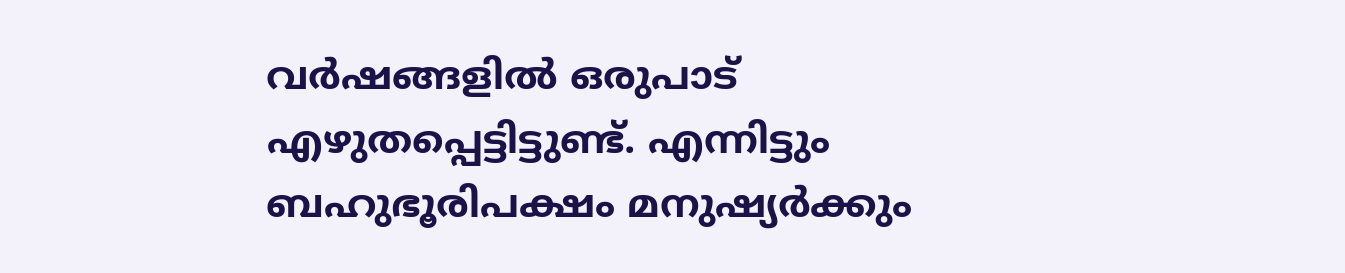വർഷങ്ങളിൽ ഒരുപാട് എഴുതപ്പെട്ടിട്ടുണ്ട്. എന്നിട്ടും ബഹുഭൂരിപക്ഷം മനുഷ്യർക്കും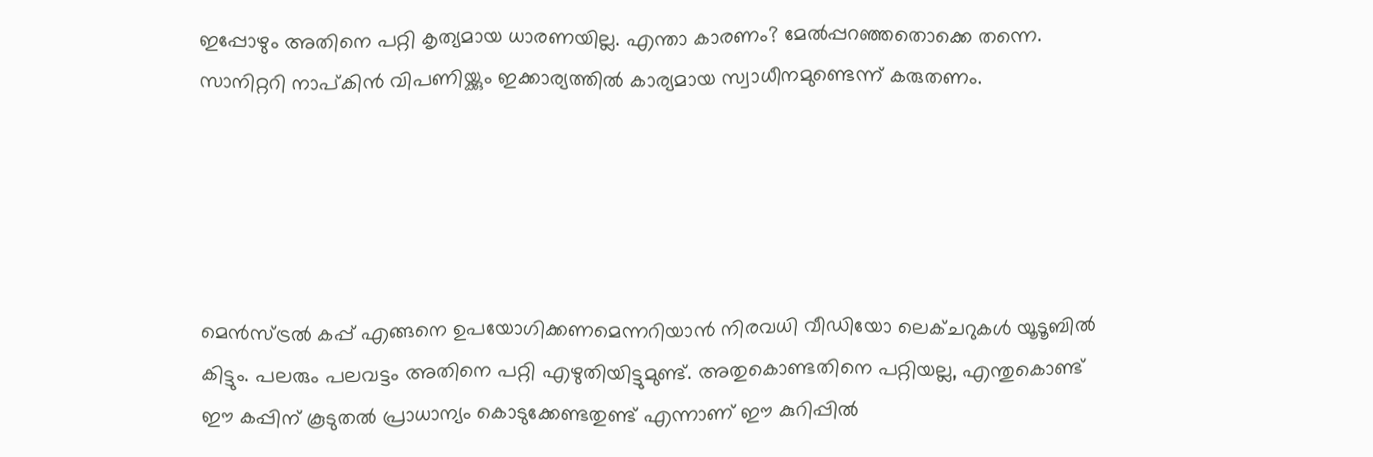ഇപ്പോഴും അതിനെ പറ്റി കൃത്യമായ ധാരണയില്ല. എന്താ കാരണം? മേൽപ്പറഞ്ഞതൊക്കെ തന്നെ. സാനിറ്ററി നാപ്കിൻ വിപണിയ്ക്കും ഇക്കാര്യത്തിൽ കാര്യമായ സ്വാധീനമുണ്ടെന്ന് കരുതണം.





മെൻസ്ട്രൽ കപ്പ് എങ്ങനെ ഉപയോഗിക്കണമെന്നറിയാൻ നിരവധി വീഡിയോ ലെക്ചറുകൾ യൂടൂബിൽ കിട്ടും. പലരും പലവട്ടം അതിനെ പറ്റി എഴുതിയിട്ടുമുണ്ട്. അതുകൊണ്ടതിനെ പറ്റിയല്ല, എന്തുകൊണ്ട് ഈ കപ്പിന് കൂടുതൽ പ്രാധാന്യം കൊടുക്കേണ്ടതുണ്ട് എന്നാണ് ഈ കുറിപ്പിൽ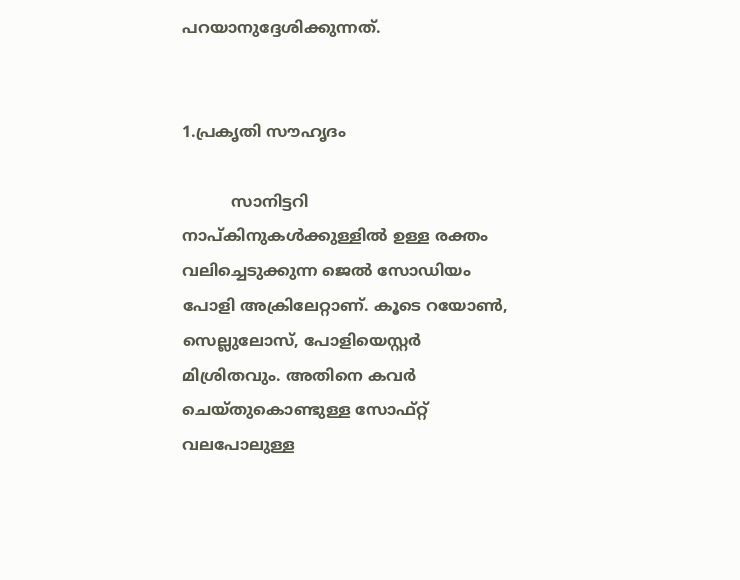പറയാനുദ്ദേശിക്കുന്നത്.


1.പ്രകൃതി സൗഹൃദം

          സാനിട്ടറി നാപ്കിനുകൾക്കുള്ളിൽ ഉള്ള രക്തം വലിച്ചെടുക്കുന്ന ജെൽ സോഡിയം പോളി അക്രിലേറ്റാണ്. കൂടെ റയോൺ, സെല്ലുലോസ്, പോളിയെസ്റ്റർ മിശ്രിതവും. അതിനെ കവർ ചെയ്തുകൊണ്ടുള്ള സോഫ്റ്റ് വലപോലുള്ള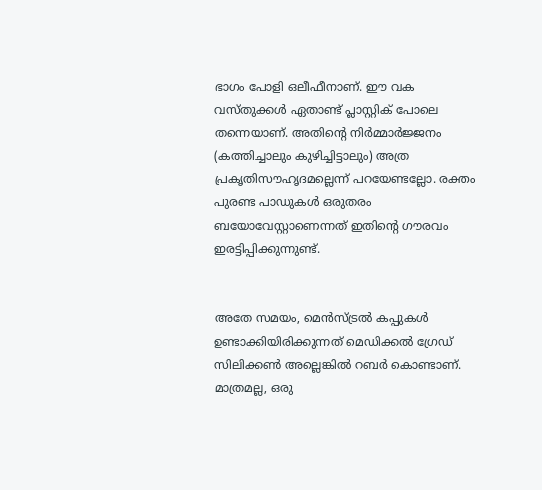ഭാഗം പോളി ഒലീഫീനാണ്. ഈ വക വസ്തുക്കൾ ഏതാണ്ട് പ്ലാസ്റ്റിക് പോലെ തന്നെയാണ്. അതിൻ്റെ നിർമ്മാർജ്ജനം (കത്തിച്ചാലും കുഴിച്ചിട്ടാലും) അത്ര പ്രകൃതിസൗഹൃദമല്ലെന്ന് പറയേണ്ടല്ലോ. രക്തം പുരണ്ട പാഡുകൾ ഒരുതരം ബയോവേസ്റ്റാണെന്നത് ഇതിൻ്റെ ഗൗരവം ഇരട്ടിപ്പിക്കുന്നുണ്ട്.


അതേ സമയം, മെൻസ്ട്രൽ കപ്പുകൾ ഉണ്ടാക്കിയിരിക്കുന്നത് മെഡിക്കൽ ഗ്രേഡ് സിലിക്കൺ അല്ലെങ്കിൽ റബർ കൊണ്ടാണ്. മാത്രമല്ല, ഒരു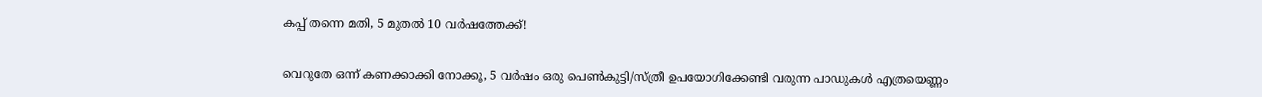കപ്പ് തന്നെ മതി, 5 മുതൽ 10 വർഷത്തേക്ക്!


വെറുതേ ഒന്ന് കണക്കാക്കി നോക്കൂ, 5 വർഷം ഒരു പെൺകുട്ടി/സ്ത്രീ ഉപയോഗിക്കേണ്ടി വരുന്ന പാഡുകൾ എത്രയെണ്ണം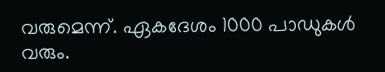വരുമെന്ന്. ഏകദേശം 1000 പാഡുകൾ വരും.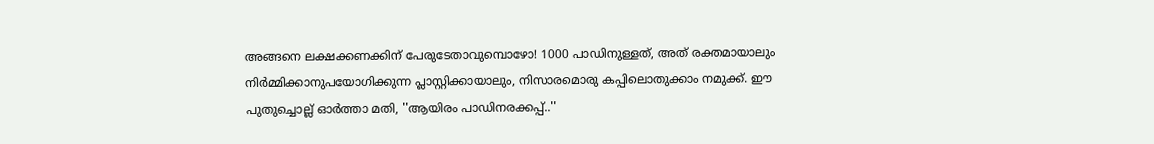അങ്ങനെ ലക്ഷക്കണക്കിന് പേരുടേതാവുമ്പൊഴോ! 1000 പാഡിനുള്ളത്, അത് രക്തമായാലും നിർമ്മിക്കാനുപയോഗിക്കുന്ന പ്ലാസ്റ്റിക്കായാലും, നിസാരമൊരു കപ്പിലൊതുക്കാം നമുക്ക്. ഈ പുതുച്ചൊല്ല് ഓർത്താ മതി, ''ആയിരം പാഡിനരക്കപ്പ്..''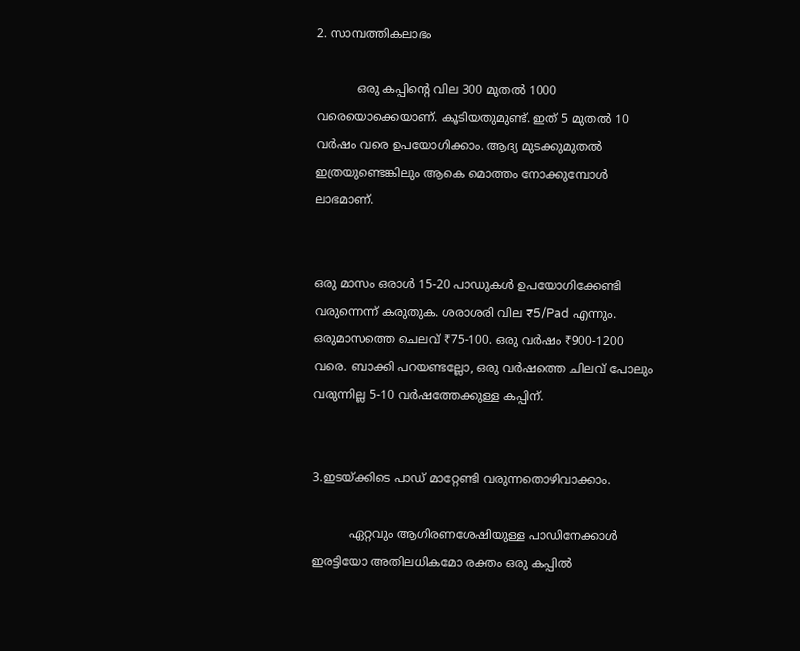2. സാമ്പത്തികലാഭം

           ഒരു കപ്പിൻ്റെ വില 300 മുതൽ 1000 വരെയൊക്കെയാണ്. കൂടിയതുമുണ്ട്. ഇത് 5 മുതൽ 10 വർഷം വരെ ഉപയോഗിക്കാം. ആദ്യ മുടക്കുമുതൽ ഇത്രയുണ്ടെങ്കിലും ആകെ മൊത്തം നോക്കുമ്പോൾ ലാഭമാണ്.


ഒരു മാസം ഒരാൾ 15-20 പാഡുകൾ ഉപയോഗിക്കേണ്ടി വരുന്നെന്ന് കരുതുക. ശരാശരി വില ₹5/Pad എന്നും. ഒരുമാസത്തെ ചെലവ് ₹75-100. ഒരു വർഷം ₹900-1200 വരെ. ബാക്കി പറയണ്ടല്ലോ, ഒരു വർഷത്തെ ചിലവ് പോലും വരുന്നില്ല 5-10 വർഷത്തേക്കുള്ള കപ്പിന്.


3.ഇടയ്ക്കിടെ പാഡ് മാറ്റേണ്ടി വരുന്നതൊഴിവാക്കാം.

          ഏറ്റവും ആഗിരണശേഷിയുള്ള പാഡിനേക്കാൾ ഇരട്ടിയോ അതിലധികമോ രക്തം ഒരു കപ്പിൽ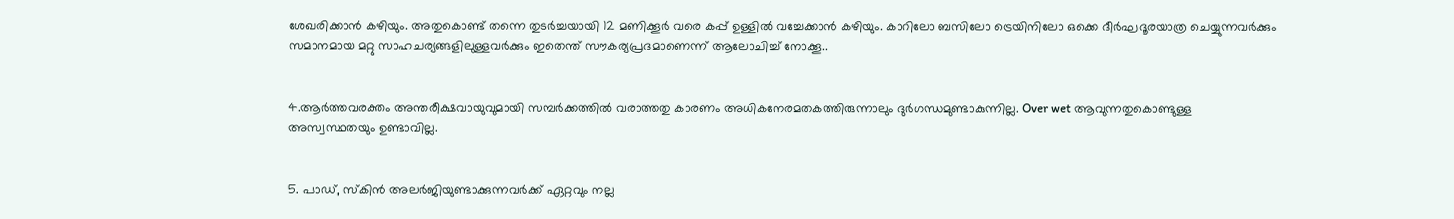ശേഖരിക്കാൻ കഴിയും. അതുകൊണ്ട് തന്നെ തുടർച്ചയായി 12 മണിക്കൂർ വരെ കപ്പ് ഉള്ളിൽ വച്ചേക്കാൻ കഴിയും. കാറിലോ ബസിലോ ട്രെയിനിലോ ഒക്കെ ദീർഘദൂരയാത്ര ചെയ്യുന്നവർക്കും സമാനമായ മറ്റു സാഹചര്യങ്ങളിലുള്ളവർക്കും ഇതെന്ത് സൗകര്യപ്രദമാണെന്ന് ആലോചിച്ച് നോക്കൂ..


4.ആർത്തവരക്തം അന്തരീക്ഷവായുവുമായി സമ്പർക്കത്തിൽ വരാത്തതു കാരണം അധികനേരമതകത്തിരുന്നാലും ദുർഗന്ധമുണ്ടാകുന്നില്ല. Over wet ആവുന്നതുകൊണ്ടുള്ള അസ്വസ്ഥതയും ഉണ്ടാവില്ല.


5. പാഡ്, സ്കിൻ അലർജിയുണ്ടാക്കുന്നവർക്ക് ഏറ്റവും നല്ല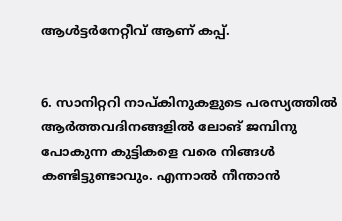ആൾട്ടർനേറ്റീവ് ആണ് കപ്പ്.


6. സാനിറ്ററി നാപ്കിനുകളുടെ പരസ്യത്തിൽ ആർത്തവദിനങ്ങളിൽ ലോങ് ജമ്പിനു പോകുന്ന കുട്ടികളെ വരെ നിങ്ങൾ കണ്ടിട്ടുണ്ടാവും. എന്നാൽ നീന്താൻ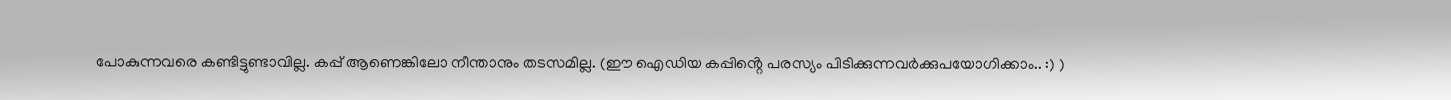പോകുന്നവരെ കണ്ടിട്ടുണ്ടാവില്ല. കപ്പ് ആണെങ്കിലോ നീന്താനും തടസമില്ല. (ഈ ഐഡിയ കപ്പിൻ്റെ പരസ്യം പിടിക്കുന്നവർക്കുപയോഗിക്കാം.. :) )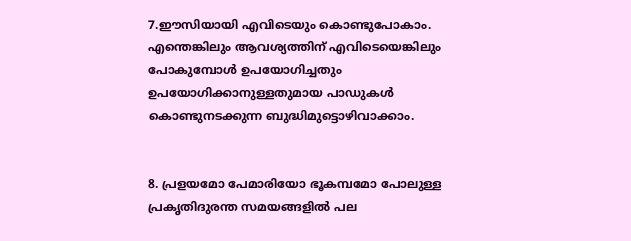7.ഈസിയായി എവിടെയും കൊണ്ടുപോകാം. എന്തെങ്കിലും ആവശ്യത്തിന് എവിടെയെങ്കിലും പോകുമ്പോൾ ഉപയോഗിച്ചതും ഉപയോഗിക്കാനുള്ളതുമായ പാഡുകൾ കൊണ്ടുനടക്കുന്ന ബുദ്ധിമുട്ടൊഴിവാക്കാം.


8. പ്രളയമോ പേമാരിയോ ഭൂകമ്പമോ പോലുള്ള പ്രകൃതിദുരന്ത സമയങ്ങളിൽ പല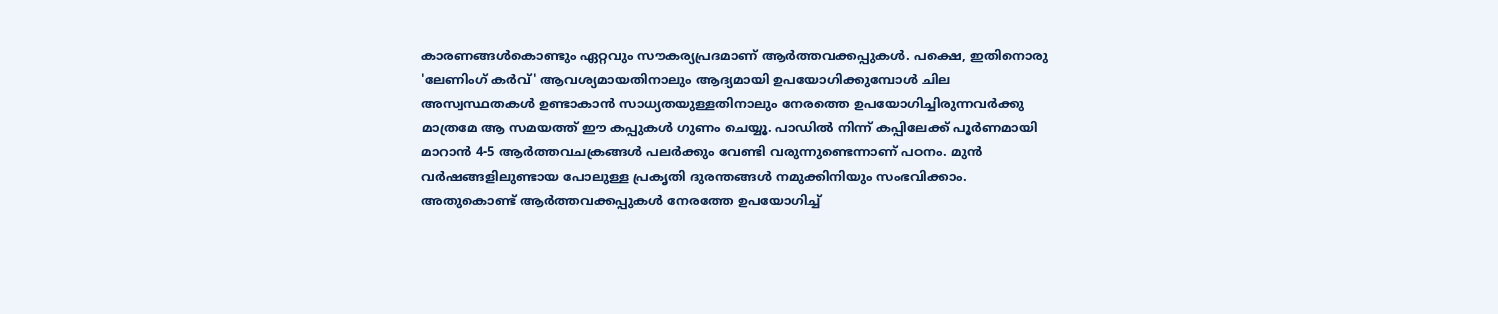കാരണങ്ങൾകൊണ്ടും ഏറ്റവും സൗകര്യപ്രദമാണ് ആർത്തവക്കപ്പുകൾ. പക്ഷെ, ഇതിനൊരു 'ലേണിംഗ് കർവ്' ആവശ്യമായതിനാലും ആദ്യമായി ഉപയോഗിക്കുമ്പോൾ ചില അസ്വസ്ഥതകൾ ഉണ്ടാകാൻ സാധ്യതയുള്ളതിനാലും നേരത്തെ ഉപയോഗിച്ചിരുന്നവർക്കു മാത്രമേ ആ സമയത്ത് ഈ കപ്പുകൾ ഗുണം ചെയ്യൂ. പാഡിൽ നിന്ന് കപ്പിലേക്ക് പൂർണമായി മാറാൻ 4-5 ആർത്തവചക്രങ്ങൾ പലർക്കും വേണ്ടി വരുന്നുണ്ടെന്നാണ് പഠനം. മുൻ വർഷങ്ങളിലുണ്ടായ പോലുള്ള പ്രകൃതി ദുരന്തങ്ങൾ നമുക്കിനിയും സംഭവിക്കാം. അതുകൊണ്ട് ആർത്തവക്കപ്പുകൾ നേരത്തേ ഉപയോഗിച്ച്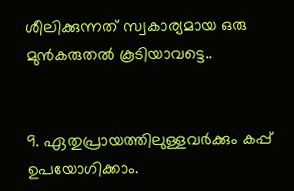ശീലിക്കുന്നത് സ്വകാര്യമായ ഒരു മുൻകരുതൽ കൂടിയാവട്ടെ..


9. ഏതുപ്രായത്തിലുള്ളവർക്കും കപ്പ് ഉപയോഗിക്കാം.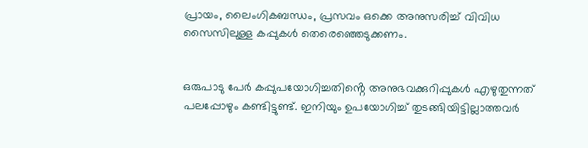പ്രായം, ലൈംഗികബന്ധം, പ്രസവം ഒക്കെ അനുസരിച്ച് വിവിധ സൈസിലുള്ള കപ്പുകൾ തെരെഞ്ഞെടുക്കണം.


ഒരുപാടു പേർ കപ്പുപയോഗിച്ചതിൻ്റെ അനുഭവക്കുറിപ്പുകൾ എഴുതുന്നത് പലപ്പോഴും കണ്ടിട്ടുണ്ട്. ഇനിയും ഉപയോഗിച്ച് തുടങ്ങിയിട്ടില്ലാത്തവർ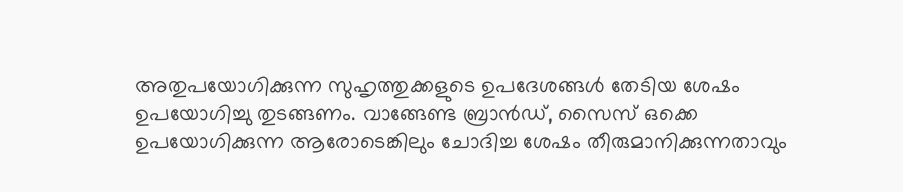അതുപയോഗിക്കുന്ന സുഹൃത്തുക്കളുടെ ഉപദേശങ്ങൾ തേടിയ ശേഷം ഉപയോഗിച്ചു തുടങ്ങണം. വാങ്ങേണ്ട ബ്രാൻഡ്, സൈസ് ഒക്കെ ഉപയോഗിക്കുന്ന ആരോടെങ്കിലും ചോദിച്ച ശേഷം തീരുമാനിക്കുന്നതാവും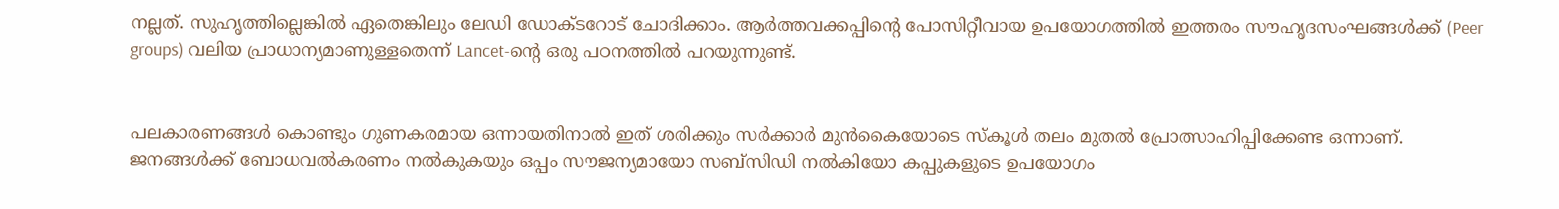നല്ലത്. സുഹൃത്തില്ലെങ്കിൽ ഏതെങ്കിലും ലേഡി ഡോക്ടറോട് ചോദിക്കാം. ആർത്തവക്കപ്പിൻ്റെ പോസിറ്റീവായ ഉപയോഗത്തിൽ ഇത്തരം സൗഹൃദസംഘങ്ങൾക്ക് (Peer groups) വലിയ പ്രാധാന്യമാണുള്ളതെന്ന് Lancet-ൻ്റെ ഒരു പഠനത്തിൽ പറയുന്നുണ്ട്.


പലകാരണങ്ങൾ കൊണ്ടും ഗുണകരമായ ഒന്നായതിനാൽ ഇത് ശരിക്കും സർക്കാർ മുൻകൈയോടെ സ്കൂൾ തലം മുതൽ പ്രോത്സാഹിപ്പിക്കേണ്ട ഒന്നാണ്. ജനങ്ങൾക്ക് ബോധവൽകരണം നൽകുകയും ഒപ്പം സൗജന്യമായോ സബ്സിഡി നൽകിയോ കപ്പുകളുടെ ഉപയോഗം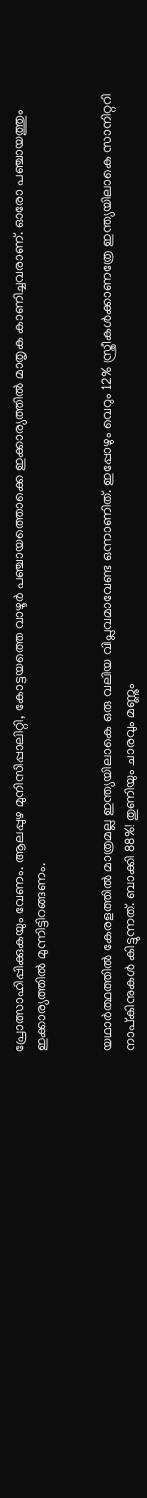പ്രോത്സാഹിപ്പിക്കുകയും വേണം. ആലപ്പുഴ മുനിസിപ്പാലിറ്റി, കോട്ടയത്തെ വാഴൂർ പഞ്ചായത്തൊക്കെ ഇക്കാര്യത്തിൽ മാതൃക കാണിച്ചവരാണ്. ഓരോ പഞ്ചായത്തും ഇക്കാര്യത്തിൽ മുന്നിട്ടിറങ്ങണം.


യഥാർത്ഥത്തിൽ കേരളത്തിൽ മാത്രമല്ല ഇന്ത്യയിലാകെ ഒരു വലിയ വിപ്ലവമാവേണ്ട ഒന്നാണിത്. ഇപ്പോഴും വെറും 12% സ്ത്രീകൾക്കാണത്രേ ഇന്ത്യയിലാകെ സാനിറ്ററി നാപ്കിനുകൾ കിട്ടുന്നത്. ബാക്കി 88%! തുണിയും ചാരവും മണ്ണും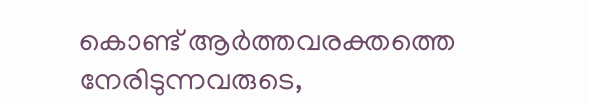കൊണ്ട് ആർത്തവരക്തത്തെ നേരിടുന്നവരുടെ,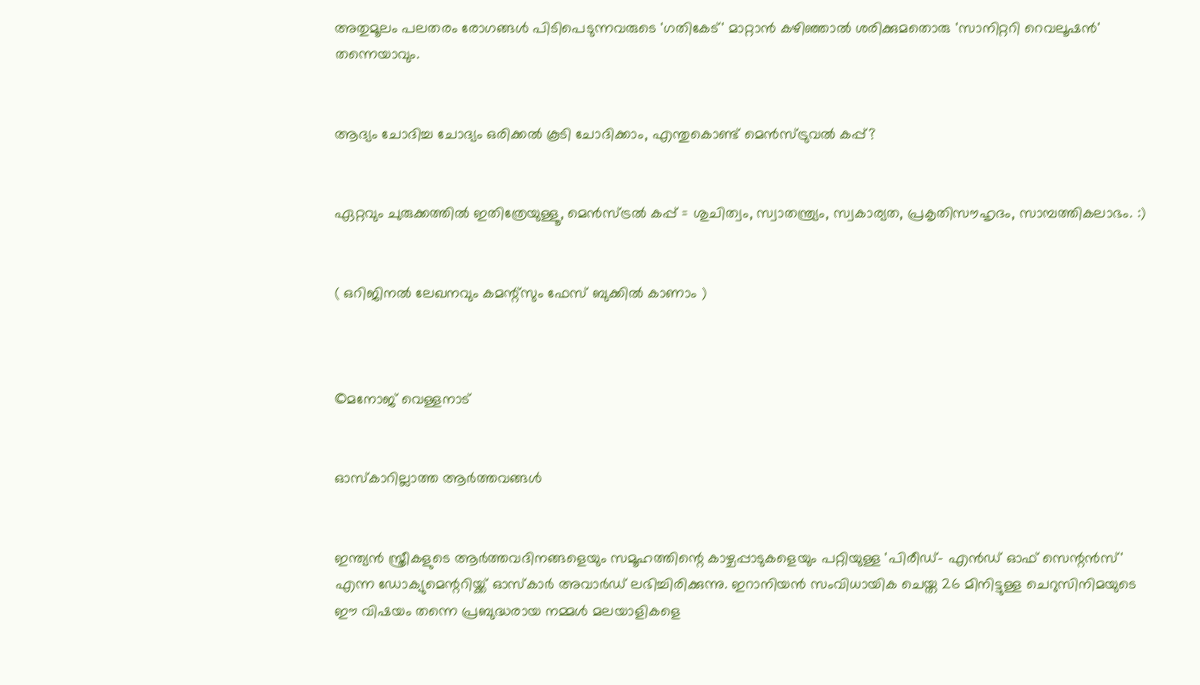അതുമൂലം പലതരം രോഗങ്ങൾ പിടിപെടുന്നവരുടെ 'ഗതികേട്' മാറ്റാൻ കഴിഞ്ഞാൽ ശരിക്കുമതൊരു 'സാനിറ്ററി റെവലൂഷൻ' തന്നെയാവും.


ആദ്യം ചോദിച്ച ചോദ്യം ഒരിക്കൽ കൂടി ചോദിക്കാം, എന്തുകൊണ്ട് മെൻസ്ട്രുവൽ കപ്പ്?


ഏറ്റവും ചുരുക്കത്തിൽ ഇതിത്രേയുള്ളൂ, മെൻസ്ട്രൽ കപ്പ് = ശുചിത്വം, സ്വാതന്ത്ര്യം, സ്വകാര്യത, പ്രകൃതിസൗഹൃദം, സാമ്പത്തികലാഭം. :)


( ഒറിജിനൽ ലേഖനവും കമന്റ്സും ഫേസ് ബുക്കിൽ കാണാം )



©മനോജ്‌ വെള്ളനാട്


ഓസ്കാറില്ലാത്ത ആർത്തവങ്ങൾ


ഇന്ത്യൻ സ്ത്രീകളുടെ ആർത്തവദിനങ്ങളെയും സമൂഹത്തിന്റെ കാഴ്ചപ്പാടുകളെയും പറ്റിയുള്ള 'പിരീഡ്- എൻഡ് ഓഫ് സെന്റൻസ്' എന്ന ഡോക്യുമെന്ററിയ്ക്ക് ഓസ്കാർ അവാർഡ് ലഭിച്ചിരിക്കുന്നു. ഇറാനിയൻ സംവിധായിക ചെയ്ത 26 മിനിട്ടുള്ള ചെറുസിനിമയുടെ ഈ വിഷയം തന്നെ പ്രബുദ്ധരായ നമ്മൾ മലയാളികളെ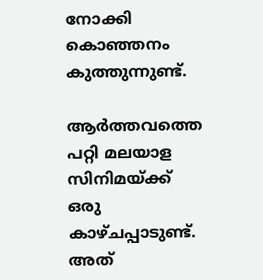നോക്കി കൊഞ്ഞനം കുത്തുന്നുണ്ട്.

ആർത്തവത്തെ പറ്റി മലയാള സിനിമയ്ക്ക് ഒരു കാഴ്ചപ്പാടുണ്ട്. അത്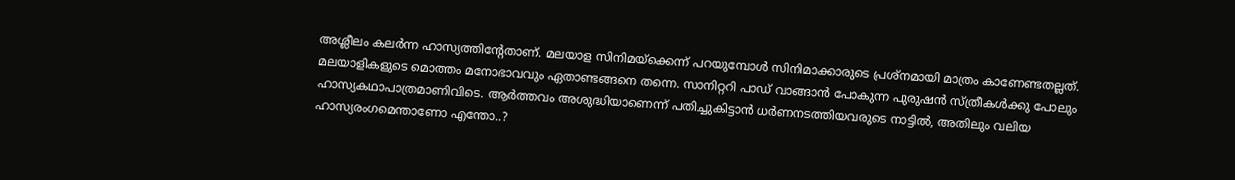അശ്ലീലം കലർന്ന ഹാസ്യത്തിന്റേതാണ്. മലയാള സിനിമയ്ക്കെന്ന് പറയുമ്പോൾ സിനിമാക്കാരുടെ പ്രശ്നമായി മാത്രം കാണേണ്ടതല്ലത്. മലയാളികളുടെ മൊത്തം മനോഭാവവും ഏതാണ്ടങ്ങനെ തന്നെ. സാനിറ്ററി പാഡ് വാങ്ങാൻ പോകുന്ന പുരുഷൻ സ്ത്രീകൾക്കു പോലും ഹാസ്യകഥാപാത്രമാണിവിടെ. ആർത്തവം അശുദ്ധിയാണെന്ന് പതിച്ചുകിട്ടാൻ ധർണനടത്തിയവരുടെ നാട്ടിൽ, അതിലും വലിയ ഹാസ്യരംഗമെന്താണോ എന്തോ..?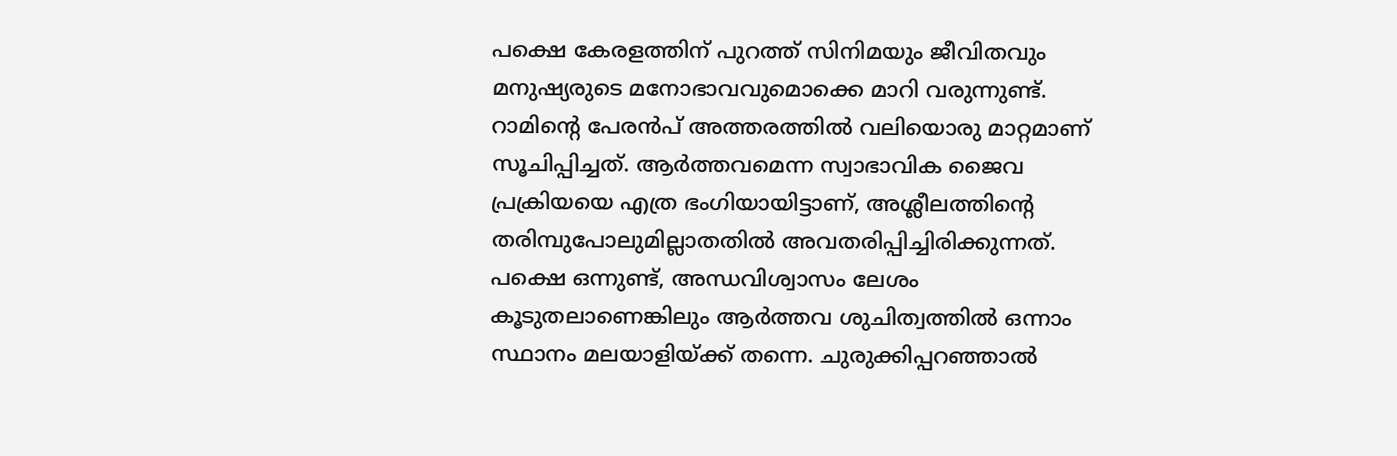പക്ഷെ കേരളത്തിന് പുറത്ത് സിനിമയും ജീവിതവും മനുഷ്യരുടെ മനോഭാവവുമൊക്കെ മാറി വരുന്നുണ്ട്. റാമിന്റെ പേരൻപ് അത്തരത്തിൽ വലിയൊരു മാറ്റമാണ് സൂചിപ്പിച്ചത്. ആർത്തവമെന്ന സ്വാഭാവിക ജൈവ പ്രക്രിയയെ എത്ര ഭംഗിയായിട്ടാണ്, അശ്ലീലത്തിന്റെ തരിമ്പുപോലുമില്ലാതതിൽ അവതരിപ്പിച്ചിരിക്കുന്നത്. പക്ഷെ ഒന്നുണ്ട്, അന്ധവിശ്വാസം ലേശം കൂടുതലാണെങ്കിലും ആർത്തവ ശുചിത്വത്തിൽ ഒന്നാം സ്ഥാനം മലയാളിയ്ക്ക് തന്നെ. ചുരുക്കിപ്പറഞ്ഞാൽ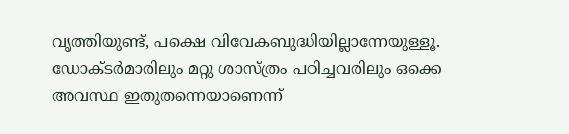വൃത്തിയുണ്ട്, പക്ഷെ വിവേകബുദ്ധിയില്ലാന്നേയുള്ളൂ. ഡോക്ടർമാരിലും മറ്റു ശാസ്ത്രം പഠിച്ചവരിലും ഒക്കെ അവസ്ഥ ഇതുതന്നെയാണെന്ന്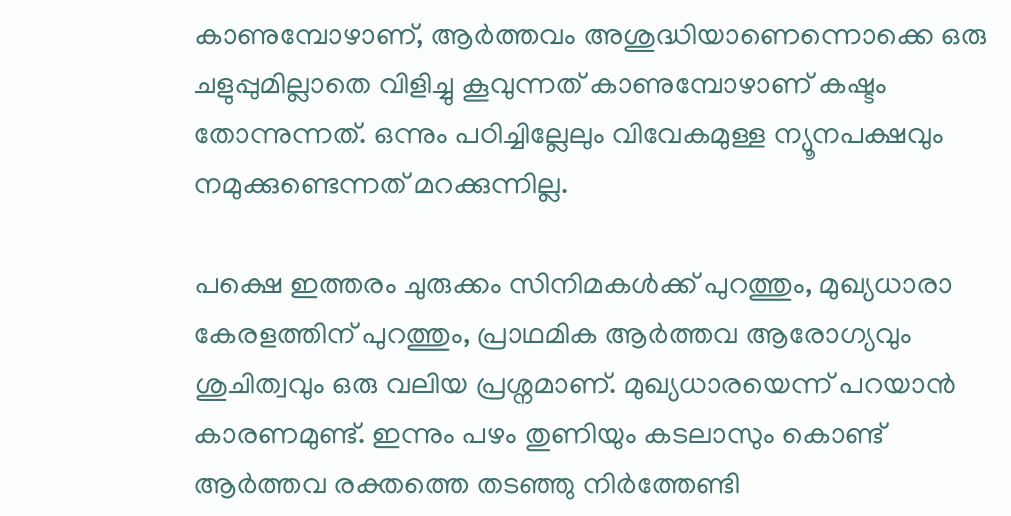കാണുമ്പോഴാണ്, ആർത്തവം അശുദ്ധിയാണെന്നൊക്കെ ഒരു ചളുപ്പുമില്ലാതെ വിളിച്ചു കൂവുന്നത് കാണുമ്പോഴാണ് കഷ്ടം തോന്നുന്നത്. ഒന്നും പഠിച്ചില്ലേലും വിവേകമുള്ള ന്യൂനപക്ഷവും നമുക്കുണ്ടെന്നത് മറക്കുന്നില്ല.

പക്ഷെ ഇത്തരം ചുരുക്കം സിനിമകൾക്ക് പുറത്തും, മുഖ്യധാരാ കേരളത്തിന് പുറത്തും, പ്രാഥമിക ആർത്തവ ആരോഗ്യവും ശുചിത്വവും ഒരു വലിയ പ്രശ്നമാണ്. മുഖ്യധാരയെന്ന് പറയാൻ കാരണമുണ്ട്. ഇന്നും പഴം തുണിയും കടലാസും കൊണ്ട് ആർത്തവ രക്തത്തെ തടഞ്ഞു നിർത്തേണ്ടി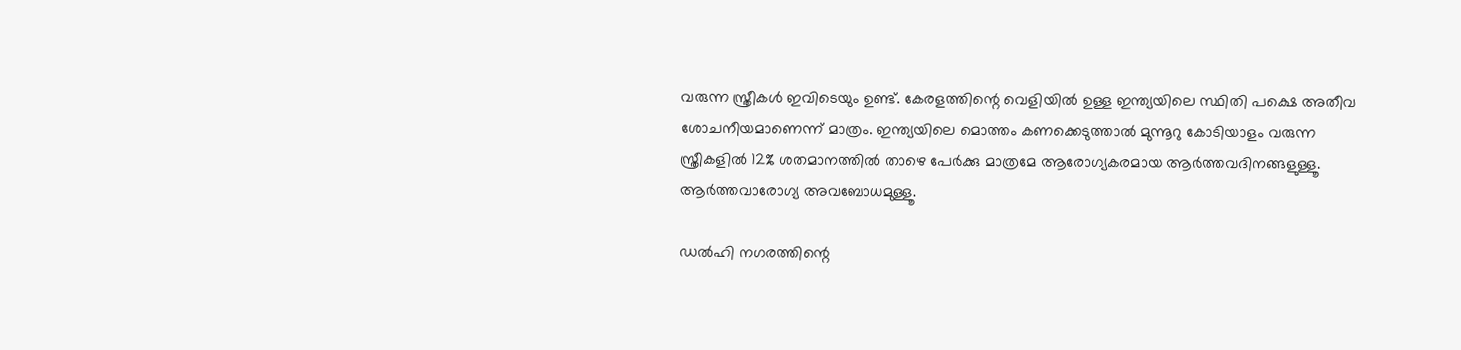വരുന്ന സ്ത്രീകൾ ഇവിടെയും ഉണ്ട്. കേരളത്തിന്റെ വെളിയിൽ ഉള്ള ഇന്ത്യയിലെ സ്ഥിതി പക്ഷെ അതീവ ശോചനീയമാണെന്ന് മാത്രം. ഇന്ത്യയിലെ മൊത്തം കണക്കെടുത്താൽ മുന്നൂറു കോടിയാളം വരുന്ന സ്ത്രീകളിൽ 12% ശതമാനത്തിൽ താഴെ പേർക്കു മാത്രമേ ആരോഗ്യകരമായ ആർത്തവദിനങ്ങളുള്ളൂ. ആർത്തവാരോഗ്യ അവബോധമുള്ളൂ.

ഡൽഹി നഗരത്തിന്റെ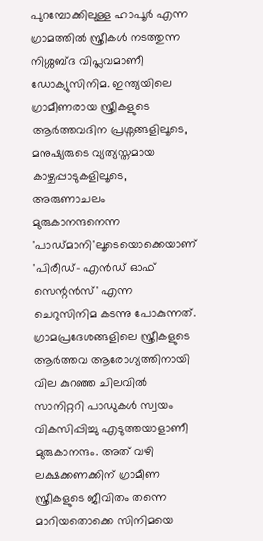പുറമ്പോക്കിലുള്ള ഹാപൂർ എന്ന ഗ്രാമത്തിൽ സ്ത്രീകൾ നടത്തുന്ന നിശ്ശബ്ദ വിപ്ലവമാണീ ഡോക്യുസിനിമ. ഇന്ത്യയിലെ ഗ്രാമീണരായ സ്ത്രീകളുടെ ആർത്തവദിന പ്രശ്നങ്ങളിലൂടെ, മനുഷ്യരുടെ വ്യത്യസ്തമായ കാഴ്ചപ്പാടുകളിലൂടെ, അരുണാചലം മുരുകാനന്ദനെന്ന  'പാഡ്മാനി'ലൂടെയൊക്കെയാണ് 'പിരീഡ്- എൻഡ് ഓഫ് സെന്റൻസ്' എന്ന ചെറുസിനിമ കടന്നു പോകുന്നത്. ഗ്രാമപ്രദേശങ്ങളിലെ സ്ത്രീകളുടെ ആർത്തവ ആരോഗ്യത്തിനായി വില കുറഞ്ഞ ചിലവിൽ സാനിറ്ററി പാഡുകൾ സ്വയം വികസിപ്പിച്ചു എടുത്തയാളാണീ മുരുകാനന്ദം. അത് വഴി ലക്ഷക്കണക്കിന് ഗ്രാമീണ സ്ത്രീകളുടെ ജീവിതം തന്നെ മാറിയതൊക്കെ സിനിമയെ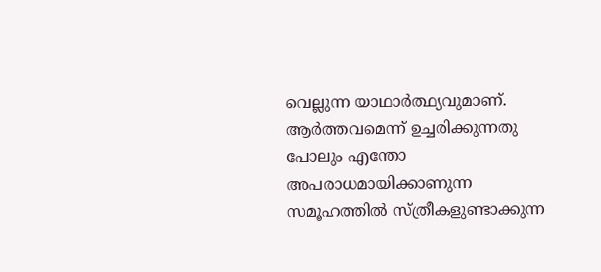വെല്ലുന്ന യാഥാർത്ഥ്യവുമാണ്. ആർത്തവമെന്ന് ഉച്ചരിക്കുന്നതു പോലും എന്തോ അപരാധമായിക്കാണുന്ന സമൂഹത്തിൽ സ്ത്രീകളുണ്ടാക്കുന്ന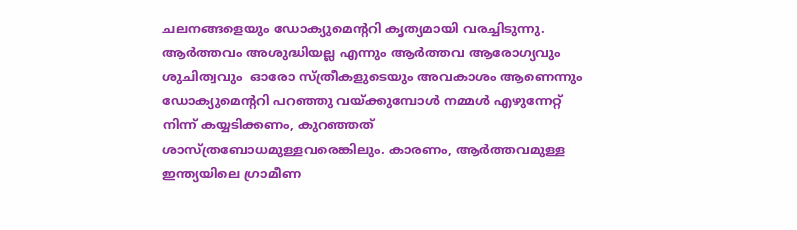ചലനങ്ങളെയും ഡ‍ോക്യുമെന്ററി കൃത്യമായി വരച്ചിടുന്നു. ആർത്തവം അശുദ്ധിയല്ല എന്നും ആർത്തവ ആരോഗ്യവും ശുചിത്വവും  ഓരോ സ്ത്രീകളുടെയും അവകാശം ആണെന്നും ഡോക്യുമെന്ററി പറഞ്ഞു വയ്ക്കുമ്പോൾ നമ്മൾ എഴുന്നേറ്റ് നിന്ന് കയ്യടിക്കണം, കുറഞ്ഞത് ശാസ്ത്രബോധമുള്ളവരെങ്കിലും. കാരണം, ആർത്തവമുള്ള ഇന്ത്യയിലെ ഗ്രാമീണ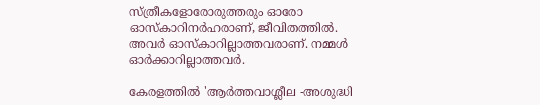സ്ത്രീകളോരോരുത്തരും ഓരോ ഓസ്കാറിനർഹരാണ്, ജീവിതത്തിൽ. അവർ ഓസ്കാറില്ലാത്തവരാണ്. നമ്മൾ ഓർക്കാറില്ലാത്തവർ.

കേരളത്തിൽ 'ആർത്തവാശ്ലീല -അശുദ്ധി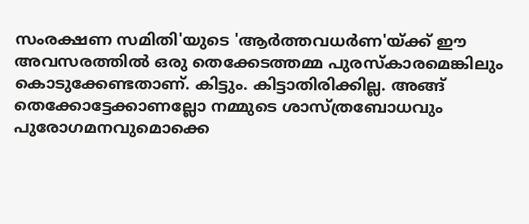സംരക്ഷണ സമിതി'യുടെ 'ആർത്തവധർണ'യ്ക്ക് ഈ അവസരത്തിൽ ഒരു തെക്കേടത്തമ്മ പുരസ്കാരമെങ്കിലും കൊടുക്കേണ്ടതാണ്. കിട്ടും. കിട്ടാതിരിക്കില്ല. അങ്ങ് തെക്കോട്ടേക്കാണല്ലോ നമ്മുടെ ശാസ്ത്രബോധവും പുരോഗമനവുമൊക്കെ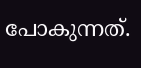പോകുന്നത്.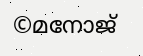©മനോജ്‌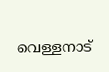വെള്ളനാട്